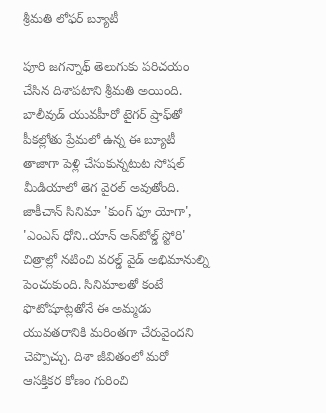శ్రీ‌మ‌తి లోఫ‌ర్ బ్యూటీ

పూరి జగన్నాథ్‌ తెలుగుకు పరిచయం చేసిన దిశాపటాని శ్రీమతి అయింది. బాలీవుడ్‌ యువహీరో టైగర్‌ ష్రాఫ్‌తో పీకల్లోతు ప్రేమలో ఉన్న ఈ బ్యూటీ తాజాగా పెళ్లి చేసుకున్నటుట సోషల్‌ మీడియాలో తెగ వైరల్‌ అవుతోంది. జాకీచాన్‌ సినిమా 'కుంగ్‌ ఫూ యోగా', 'ఎంఎస్‌ ధోని..యాన్‌ అన్‌టోల్డ్‌ స్టోరి' చిత్రాల్లో నటించి వరల్డ్‌ వైడ్‌ అభిమానుల్ని పెంచుకుంది. సినిమాలతో కంటే ఫొటోషూట్లతోనే ఈ అమ్మడు యువతరానికి మరింతగా చేరువైందని చెప్పొచ్చు. దిశా జీవితంలో మరో ఆసక్తికర కోణం గురించి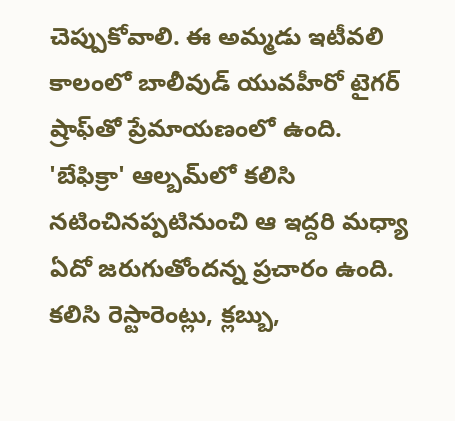చెప్పుకోవాలి. ఈ అమ్మడు ఇటీవలి కాలంలో బాలీవుడ్‌ యువహీరో టైగర్‌ ష్రాఫ్‌తో ప్రేమాయణంలో ఉంది. 'బేఫిక్రా' ఆల్బమ్‌లో కలిసి నటించినప్పటినుంచి ఆ ఇద్దరి మధ్యా ఏదో జరుగుతోందన్న ప్రచారం ఉంది. కలిసి రెస్టారెంట్లు, క్లబ్బు,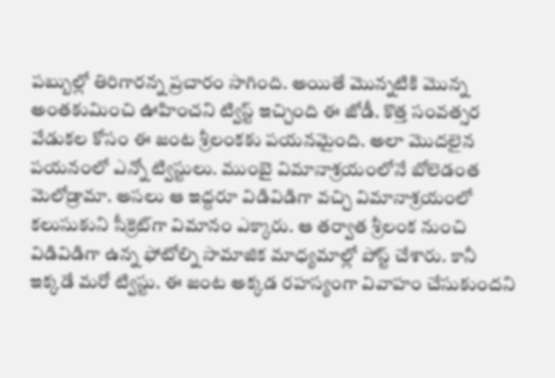పబ్బుల్లో తిరిగారన్న ప్రచారం సాగింది. అయితే మొన్నటికి మొన్న అంతకుమించి ఊహించని ట్విస్ట్‌ ఇచ్చింది ఈ జోడీ. కొత్త సంవత్సర వేడుకల కోసం ఈ జంట శ్రీలంకకు పయనమైంది. అలా మొదలైన పయనంలో ఎన్నో ట్విస్టులు. ముంబై విమానాశ్రయంలోనే బోలెడంత మెలోడ్రామా. అసలు ఆ ఇద్దరూ విడివిడిగా వచ్చి విమానాశ్రయంలో కలుసుకుని సీక్రెట్‌గా విమానం ఎక్కారు. ఆ తర్వాత శ్రీలంక నుంచి విడివిడిగా ఉన్న ఫోటోల్ని సామాజిక మాధ్యమాల్లో పోస్ట్‌ చేశారు. కానీ ఇక్కడే మరో ట్విస్టు. ఈ జంట అక్కడ రహస్యంగా వివాహం చేసుకుందని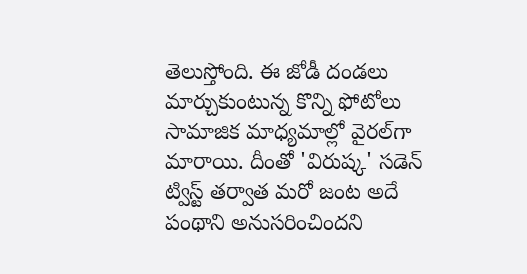తెలుస్తోంది. ఈ జోడీ దండలు మార్చుకుంటున్న కొన్ని ఫోటోలు సామాజిక మాధ్యమాల్లో వైరల్‌గా మారాయి. దీంతో 'విరుష్క' సడెన్‌ ట్విస్ట్‌ తర్వాత మరో జంట అదే పంథాని అనుసరించిందని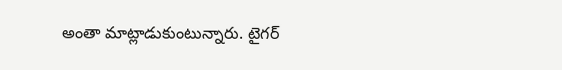అంతా మాట్లాడుకుంటున్నారు. టైగర్‌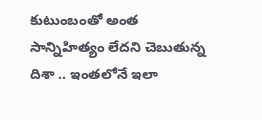కుటుంబంతో అంత సాన్నిహిత్యం లేదని చెబుతున్న దిశా .. ఇంతలోనే ఇలా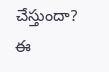చేస్తుందా? ఈ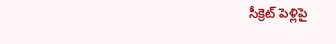సీక్రెట్‌ పెళ్లిపై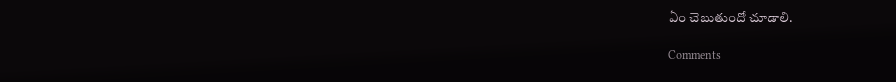ఏం చెబుతుందో చూడాలి.

Comments